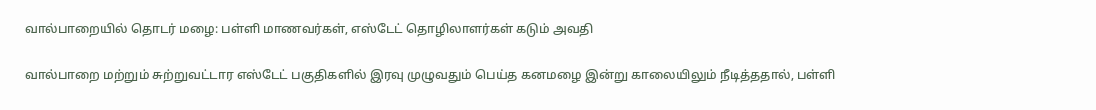வால்பாறையில் தொடர் மழை: பள்ளி மாணவர்கள், எஸ்டேட் தொழிலாளர்கள் கடும் அவதி

வால்பாறை மற்றும் சுற்றுவட்டார எஸ்டேட் பகுதிகளில் இரவு முழுவதும் பெய்த கனமழை இன்று காலையிலும் நீடித்ததால், பள்ளி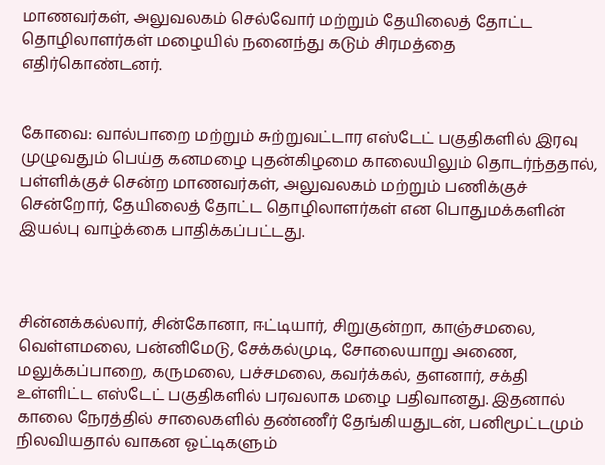மாணவர்கள், அலுவலகம் செல்வோர் மற்றும் தேயிலைத் தோட்ட தொழிலாளர்கள் மழையில் நனைந்து கடும் சிரமத்தை எதிர்கொண்டனர்.


கோவை: வால்பாறை மற்றும் சுற்றுவட்டார எஸ்டேட் பகுதிகளில் இரவு முழுவதும் பெய்த கனமழை புதன்கிழமை காலையிலும் தொடர்ந்ததால், பள்ளிக்குச் சென்ற மாணவர்கள், அலுவலகம் மற்றும் பணிக்குச் சென்றோர், தேயிலைத் தோட்ட தொழிலாளர்கள் என பொதுமக்களின் இயல்பு வாழ்க்கை பாதிக்கப்பட்டது.



சின்னக்கல்லார், சின்கோனா, ஈட்டியார், சிறுகுன்றா, காஞ்சமலை, வெள்ளமலை, பன்னிமேடு, சேக்கல்முடி, சோலையாறு அணை, மலுக்கப்பாறை, கருமலை, பச்சமலை, கவர்க்கல், தளனார், சக்தி உள்ளிட்ட எஸ்டேட் பகுதிகளில் பரவலாக மழை பதிவானது. இதனால் காலை நேரத்தில் சாலைகளில் தண்ணீர் தேங்கியதுடன், பனிமூட்டமும் நிலவியதால் வாகன ஓட்டிகளும்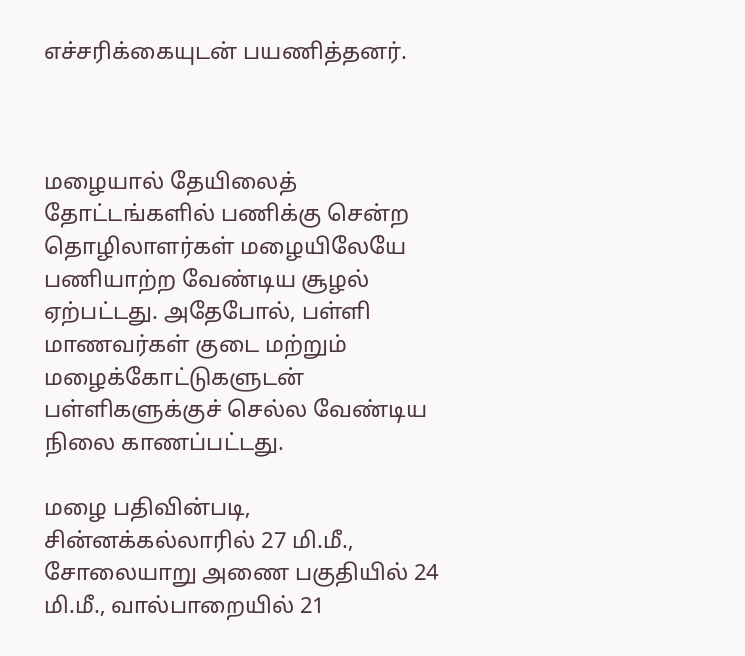எச்சரிக்கையுடன் பயணித்தனர்.



மழையால் தேயிலைத் தோட்டங்களில் பணிக்கு சென்ற தொழிலாளர்கள் மழையிலேயே பணியாற்ற வேண்டிய சூழல் ஏற்பட்டது. அதேபோல், பள்ளி மாணவர்கள் குடை மற்றும் மழைக்கோட்டுகளுடன் பள்ளிகளுக்குச் செல்ல வேண்டிய நிலை காணப்பட்டது.

மழை பதிவின்படி, சின்னக்கல்லாரில் 27 மி.மீ., சோலையாறு அணை பகுதியில் 24 மி.மீ., வால்பாறையில் 21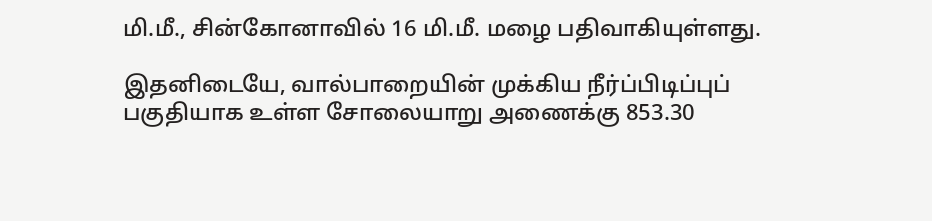மி.மீ., சின்கோனாவில் 16 மி.மீ. மழை பதிவாகியுள்ளது.

இதனிடையே, வால்பாறையின் முக்கிய நீர்ப்பிடிப்புப் பகுதியாக உள்ள சோலையாறு அணைக்கு 853.30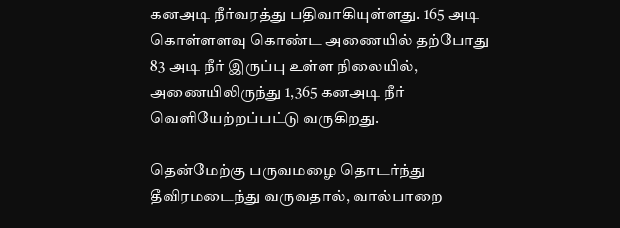கனஅடி நீர்வரத்து பதிவாகியுள்ளது. 165 அடி கொள்ளளவு கொண்ட அணையில் தற்போது 83 அடி நீர் இருப்பு உள்ள நிலையில், அணையிலிருந்து 1,365 கனஅடி நீர் வெளியேற்றப்பட்டு வருகிறது.

தென்மேற்கு பருவமழை தொடர்ந்து தீவிரமடைந்து வருவதால், வால்பாறை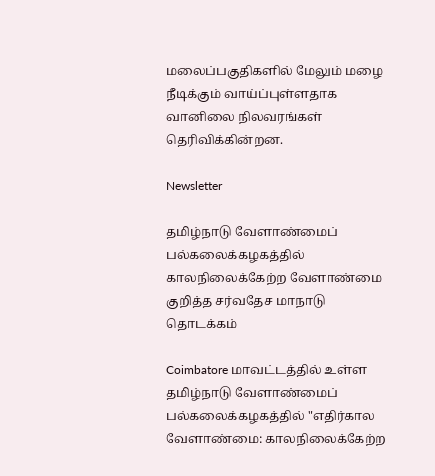மலைப்பகுதிகளில் மேலும் மழை நீடிக்கும் வாய்ப்புள்ளதாக வானிலை நிலவரங்கள் தெரிவிக்கின்றன.

Newsletter

தமிழ்நாடு வேளாண்மைப் பல்கலைக்கழகத்தில் காலநிலைக்கேற்ற வேளாண்மை குறித்த சர்வதேச மாநாடு தொடக்கம்

Coimbatore மாவட்டத்தில் உள்ள தமிழ்நாடு வேளாண்மைப் பல்கலைக்கழகத்தில் "எதிர்கால வேளாண்மை: காலநிலைக்கேற்ற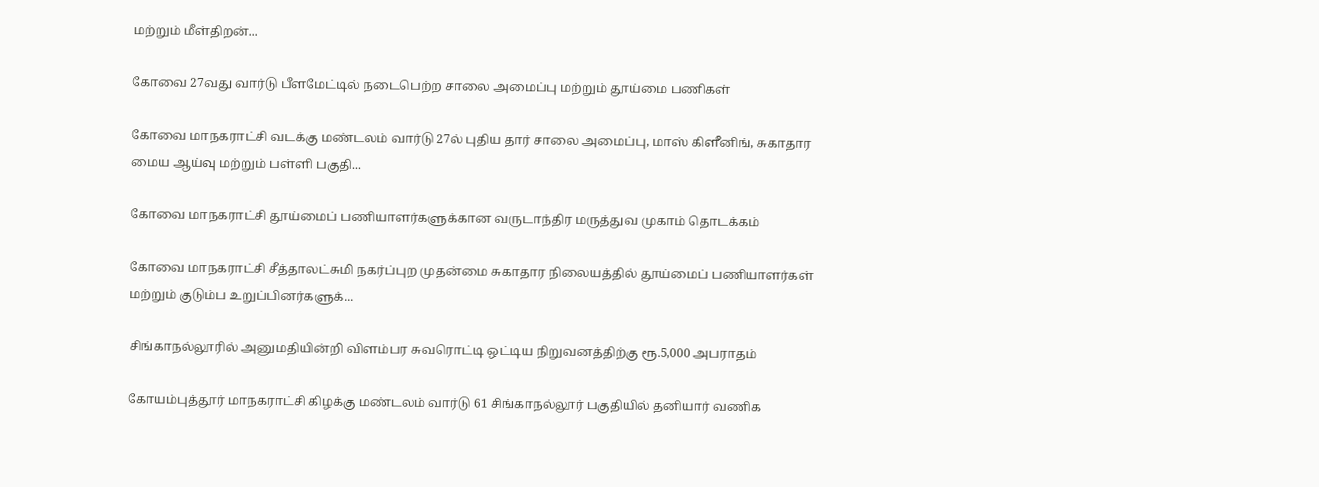மற்றும் மீள்திறன்...

கோவை 27வது வார்டு பீளமேட்டில் நடைபெற்ற சாலை அமைப்பு மற்றும் தூய்மை பணிகள்

கோவை மாநகராட்சி வடக்கு மண்டலம் வார்டு 27ல் புதிய தார் சாலை அமைப்பு, மாஸ் கிளீனிங், சுகாதார மைய ஆய்வு மற்றும் பள்ளி பகுதி...

கோவை மாநகராட்சி தூய்மைப் பணியாளர்களுக்கான வருடாந்திர மருத்துவ முகாம் தொடக்கம்

கோவை மாநகராட்சி சீத்தாலட்சுமி நகர்ப்புற முதன்மை சுகாதார நிலையத்தில் தூய்மைப் பணியாளர்கள் மற்றும் குடும்ப உறுப்பினர்களுக்...

சிங்காநல்லூரில் அனுமதியின்றி விளம்பர சுவரொட்டி ஒட்டிய நிறுவனத்திற்கு ரூ.5,000 அபராதம்

கோயம்புத்தூர் மாநகராட்சி கிழக்கு மண்டலம் வார்டு 61 சிங்காநல்லூர் பகுதியில் தனியார் வணிக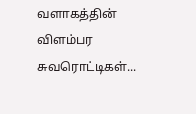வளாகத்தின் விளம்பர சுவரொட்டிகள்...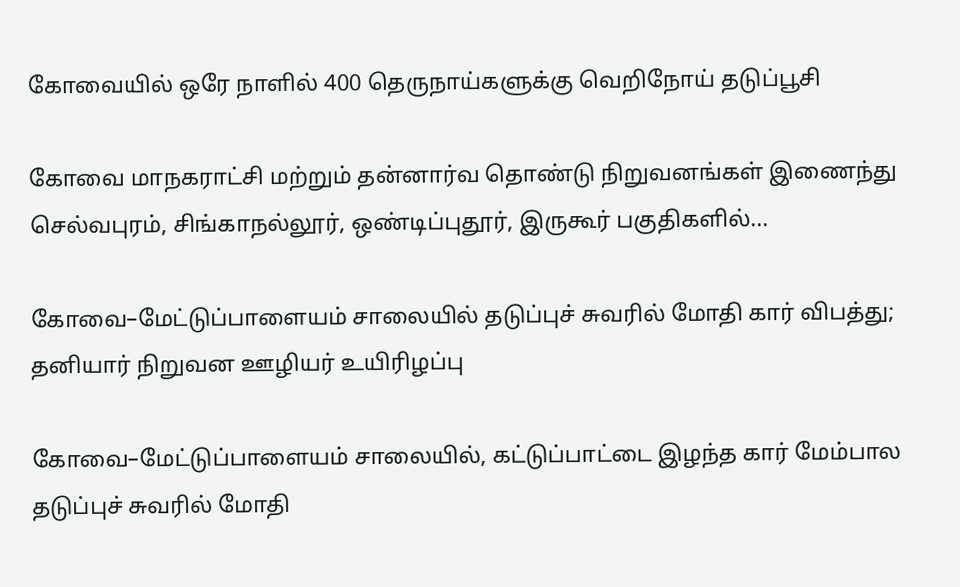கோவையில் ஒரே நாளில் 400 தெருநாய்களுக்கு வெறிநோய் தடுப்பூசி

கோவை மாநகராட்சி மற்றும் தன்னார்வ தொண்டு நிறுவனங்கள் இணைந்து செல்வபுரம், சிங்காநல்லூர், ஒண்டிப்புதூர், இருகூர் பகுதிகளில்...

கோவை–மேட்டுப்பாளையம் சாலையில் தடுப்புச் சுவரில் மோதி கார் விபத்து; தனியார் நிறுவன ஊழியர் உயிரிழப்பு

கோவை–மேட்டுப்பாளையம் சாலையில், கட்டுப்பாட்டை இழந்த கார் மேம்பால தடுப்புச் சுவரில் மோதி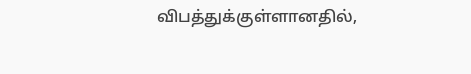விபத்துக்குள்ளானதில்,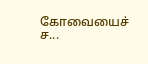கோவையைச் ச...